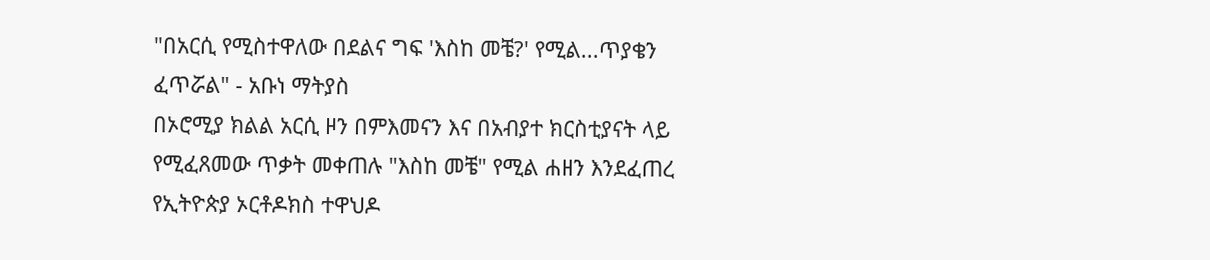"በአርሲ የሚስተዋለው በደልና ግፍ 'እስከ መቼ?' የሚል...ጥያቄን ፈጥሯል" - አቡነ ማትያስ
በኦሮሚያ ክልል አርሲ ዞን በምእመናን እና በአብያተ ክርስቲያናት ላይ የሚፈጸመው ጥቃት መቀጠሉ "እስከ መቼ" የሚል ሐዘን እንደፈጠረ የኢትዮጵያ ኦርቶዶክስ ተዋህዶ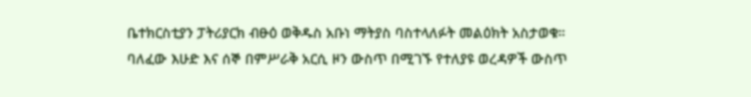ቤተክርስቲያን ፓትሪያርክ ብፁዕ ወቅዱስ አቡነ ማትያስ ባስተላለፉት መልዕክት አስታወቁ። ባለፈው እሁድ እና ሰኞ በምሥራቅ አርሲ ዞን ውስጥ በሚገኙ የተለያዩ ወረዳዎች ውስጥ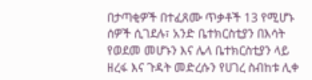በታጣቂዎች በተፈጸሙ ጥቃቶች 13 የሚሆኑ ሰዎች ሲገደሉ፣ አንድ ቤተክርስቲያን በእሳት የወደመ መሆኑን እና ሌላ ቤተክርስቲያን ላይ ዘረፋ እና ጉዳት መድረሱን የሀገረ ስብከቱ ሊቀ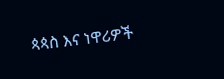ጳጳስ እና ነዋሪዎች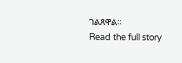ገልጸዋል።
Read the full story